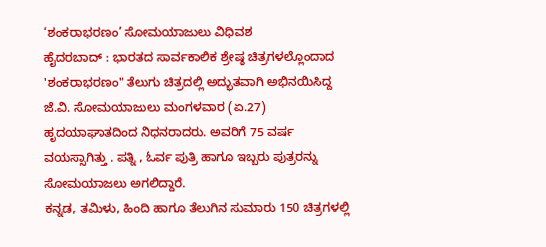‘ಶಂಕರಾಭರಣಂ’ ಸೋಮಯಾಜುಲು ವಿಧಿವಶ
ಹೈದರಬಾದ್ : ಭಾರತದ ಸಾರ್ವಕಾಲಿಕ ಶ್ರೇಷ್ಠ ಚಿತ್ರಗಳಲ್ಲೊಂದಾದ 'ಶಂಕರಾಭರಣಂ" ತೆಲುಗು ಚಿತ್ರದಲ್ಲಿ ಅದ್ಭುತವಾಗಿ ಅಭಿನಯಿಸಿದ್ದ ಜೆ.ವಿ. ಸೋಮಯಾಜುಲು ಮಂಗಳವಾರ (ಏ.27) ಹೃದಯಾಘಾತದಿಂದ ನಿಧನರಾದರು. ಅವರಿಗೆ 75 ವರ್ಷ ವಯಸ್ಸಾಗಿತ್ತು . ಪತ್ನಿ , ಓರ್ವ ಪುತ್ರಿ ಹಾಗೂ ಇಬ್ಬರು ಪುತ್ರರನ್ನು ಸೋಮಯಾಜಲು ಅಗಲಿದ್ದಾರೆ.
ಕನ್ನಡ, ತಮಿಳು, ಹಿಂದಿ ಹಾಗೂ ತೆಲುಗಿನ ಸುಮಾರು 150 ಚಿತ್ರಗಳಲ್ಲಿ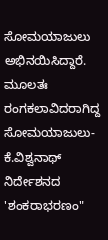ಸೋಮಯಾಜುಲು ಅಭಿನಯಿಸಿದ್ದಾರೆ. ಮೂಲತಃ ರಂಗಕಲಾವಿದರಾಗಿದ್ದ ಸೋಮಯಾಜುಲು- ಕೆ.ವಿಶ್ವನಾಥ್ ನಿರ್ದೇಶನದ 'ಶಂಕರಾಭರಣಂ"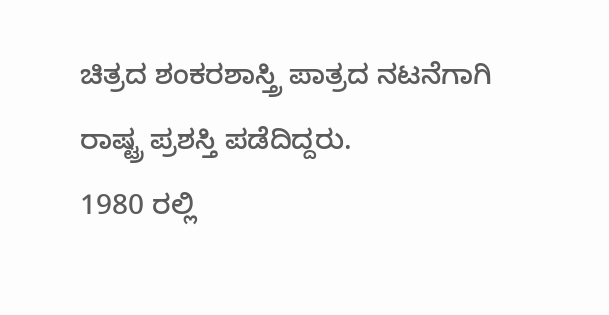ಚಿತ್ರದ ಶಂಕರಶಾಸ್ತ್ರಿ ಪಾತ್ರದ ನಟನೆಗಾಗಿ ರಾಷ್ಟ್ರ ಪ್ರಶಸ್ತಿ ಪಡೆದಿದ್ದರು.
1980 ರಲ್ಲಿ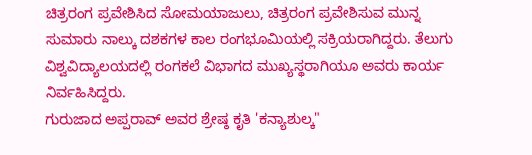ಚಿತ್ರರಂಗ ಪ್ರವೇಶಿಸಿದ ಸೋಮಯಾಜುಲು, ಚಿತ್ರರಂಗ ಪ್ರವೇಶಿಸುವ ಮುನ್ನ ಸುಮಾರು ನಾಲ್ಕು ದಶಕಗಳ ಕಾಲ ರಂಗಭೂಮಿಯಲ್ಲಿ ಸಕ್ರಿಯರಾಗಿದ್ದರು. ತೆಲುಗು ವಿಶ್ವವಿದ್ಯಾಲಯದಲ್ಲಿ ರಂಗಕಲೆ ವಿಭಾಗದ ಮುಖ್ಯಸ್ಥರಾಗಿಯೂ ಅವರು ಕಾರ್ಯ ನಿರ್ವಹಿಸಿದ್ದರು.
ಗುರುಜಾದ ಅಪ್ಪರಾವ್ ಅವರ ಶ್ರೇಷ್ಠ ಕೃತಿ 'ಕನ್ಯಾಶುಲ್ಕ"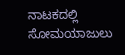ನಾಟಕದಲ್ಲಿ ಸೋಮಯಾಜುಲು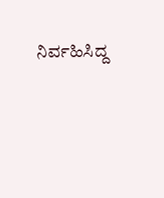ನಿರ್ವಹಿಸಿದ್ದ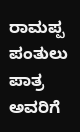ರಾಮಪ್ಪ ಪಂತುಲು ಪಾತ್ರ ಅವರಿಗೆ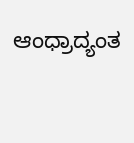ಆಂಧ್ರಾದ್ಯಂತ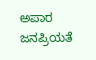ಅಪಾರ ಜನಪ್ರಿಯತೆ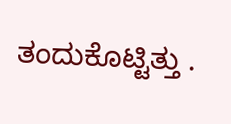ತಂದುಕೊಟ್ಟಿತ್ತು .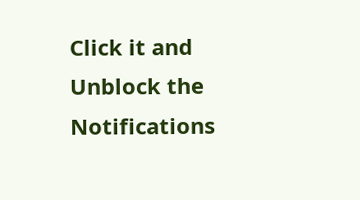Click it and Unblock the Notifications